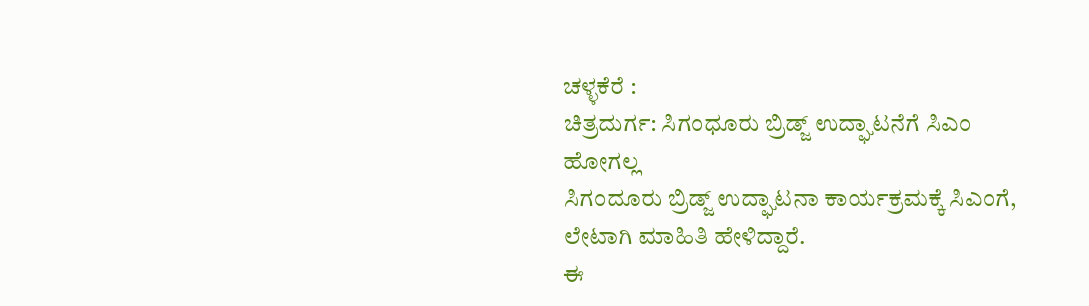ಚಳ್ಳಕೆರೆ :
ಚಿತ್ರದುರ್ಗ: ಸಿಗಂಧೂರು ಬ್ರಿಡ್ಜ್ ಉದ್ಘಾಟನೆಗೆ ಸಿಎಂ
ಹೋಗಲ್ಲ
ಸಿಗಂದೂರು ಬ್ರಿಡ್ಜ್ ಉದ್ಘಾಟನಾ ಕಾರ್ಯಕ್ರಮಕ್ಕೆ ಸಿಎಂಗೆ,
ಲೇಟಾಗಿ ಮಾಹಿತಿ ಹೇಳಿದ್ದಾರೆ.
ಈ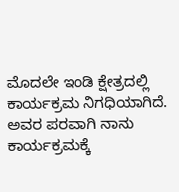ಮೊದಲೇ ಇಂಡಿ ಕ್ಷೇತ್ರದಲ್ಲಿ
ಕಾರ್ಯಕ್ರಮ ನಿಗಧಿಯಾಗಿದೆ. ಅವರ ಪರವಾಗಿ ನಾನು
ಕಾರ್ಯಕ್ರಮಕ್ಕೆ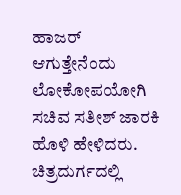ಹಾಜರ್ ಆಗುತ್ತೇನೆಂದು ಲೋಕೋಪಯೋಗಿ
ಸಚಿವ ಸತೀಶ್ ಜಾರಕಿ ಹೊಳಿ ಹೇಳಿದರು.
ಚಿತ್ರದುರ್ಗದಲ್ಲಿ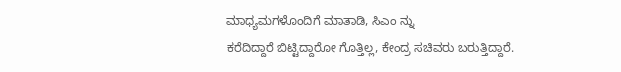ಮಾಧ್ಯಮಗಳೊಂದಿಗೆ ಮಾತಾಡಿ, ಸಿಎಂ ನ್ನು
ಕರೆದಿದ್ದಾರೆ ಬಿಟ್ಟಿದ್ದಾರೋ ಗೊತ್ತಿಲ್ಲ, ಕೇಂದ್ರ ಸಚಿವರು ಬರುತ್ತಿದ್ದಾರೆ.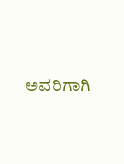ಅವರಿಗಾಗಿ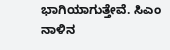ಭಾಗಿಯಾಗುತ್ತೇವೆ. ಸಿಎಂ ನಾಳಿನ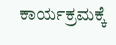ಕಾರ್ಯಕ್ರಮಕ್ಕೆ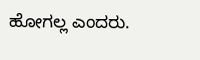ಹೋಗಲ್ಲ ಎಂದರು.